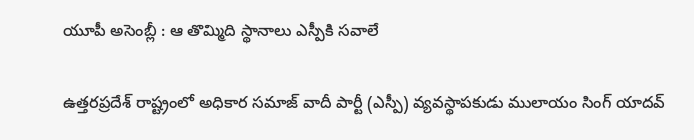యూపీ అసెంబ్లీ : ఆ తొమ్మిది స్థానాలు ఎస్పీకి సవాలే

ఉత్తరప్రదేశ్ రాష్ట్రంలో అధికార సమాజ్ వాదీ పార్టీ (ఎస్పీ) వ్యవస్థాపకుడు ములాయం సింగ్ యాదవ్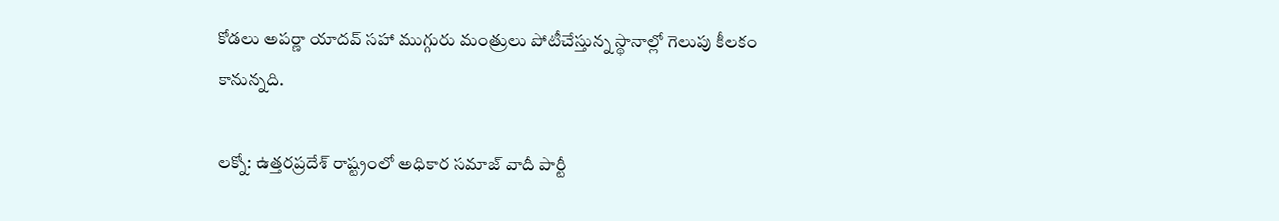కోడలు అపర్ణా యాదవ్ సహా ముగ్గురు మంత్రులు పోటీచేస్తున్న స్థానాల్లో గెలుపు కీలకం కానున్నది.

లక్నో: ఉత్తరప్రదేశ్ రాష్ట్రంలో అధికార సమాజ్ వాదీ పార్టీ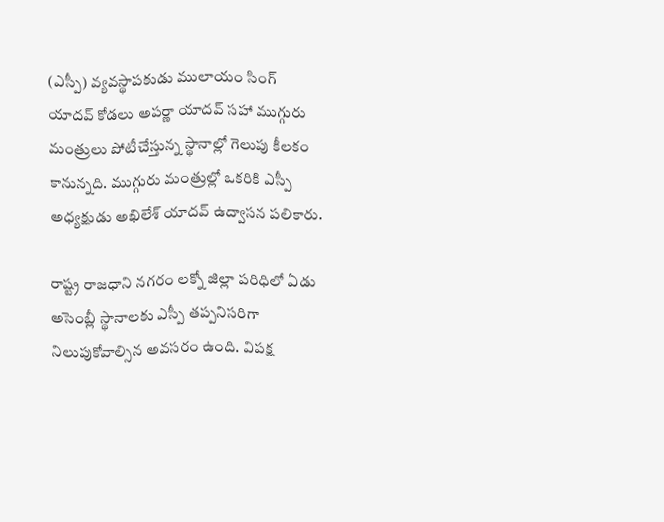(ఎస్పీ) వ్యవస్థాపకుడు ములాయం సింగ్ యాదవ్ కోడలు అపర్ణా యాదవ్ సహా ముగ్గురు మంత్రులు పోటీచేస్తున్న స్థానాల్లో గెలుపు కీలకం కానున్నది. ముగ్గురు మంత్రుల్లో ఒకరికి ఎస్పీ అధ్యక్షుడు అఖిలేశ్ యాదవ్ ఉద్వాసన పలికారు.

రాష్ట్ర రాజధాని నగరం లక్నో జిల్లా పరిధిలో ఏడు అసెంబ్లీ స్థానాలకు ఎస్పీ తప్పనిసరిగా నిలుపుకోవాల్సిన అవసరం ఉంది. విపక్ష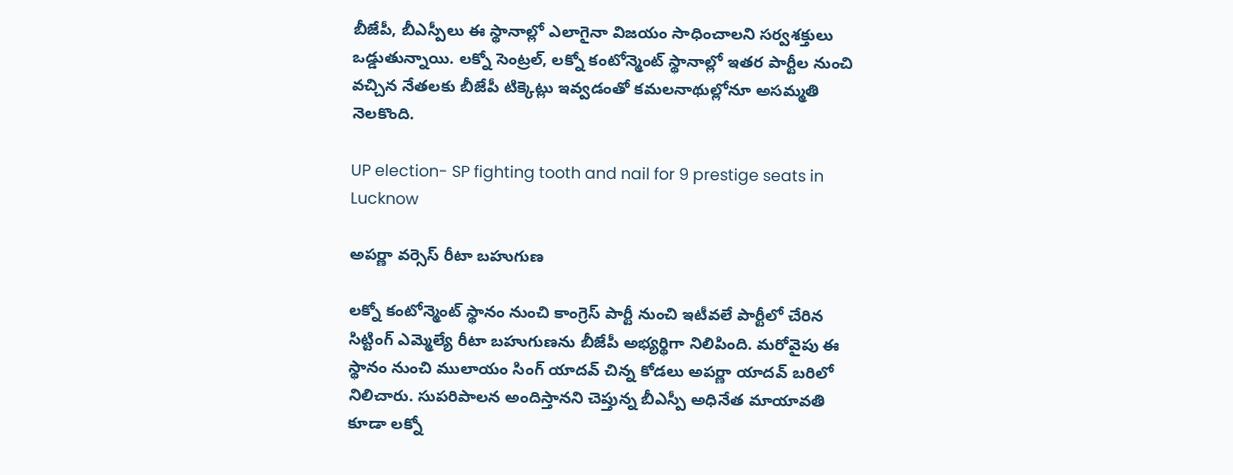బీజేపీ, బీఎస్పీలు ఈ స్థానాల్లో ఎలాగైనా విజయం సాధించాలని సర్వశక్తులు ఒడ్డుతున్నాయి. లక్నో సెంట్రల్, లక్నో కంటోన్మెంట్ స్థానాల్లో ఇతర పార్టీల నుంచి వచ్చిన నేతలకు బీజేపీ టిక్కెట్లు ఇవ్వడంతో కమలనాథుల్లోనూ అసమ్మతి నెలకొంది.

UP election- SP fighting tooth and nail for 9 prestige seats in Lucknow

అపర్ణా వర్సెస్ రీటా బహుగుణ

లక్నో కంటోన్మెంట్ స్థానం నుంచి కాంగ్రెస్ పార్టీ నుంచి ఇటీవలే పార్టీలో చేరిన సిట్టింగ్ ఎమ్మెల్యే రీటా బహుగుణను బీజేపీ అభ్యర్థిగా నిలిపింది. మరోవైపు ఈ స్థానం నుంచి ములాయం సింగ్ యాదవ్ చిన్న కోడలు అపర్ణా యాదవ్ బరిలో నిలిచారు. సుపరిపాలన అందిస్తానని చెప్తున్న బీఎస్పీ అధినేత మాయావతి కూడా లక్నో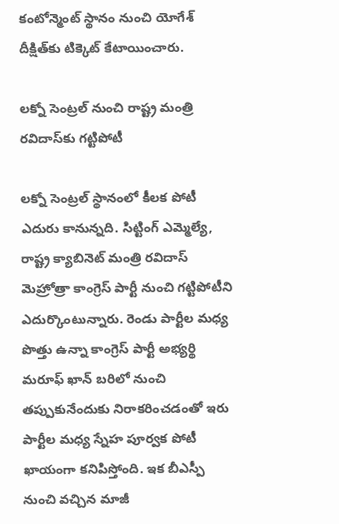కంటోన్మెంట్ స్థానం నుంచి యోగేశ్ దీక్షిత్‌కు టిక్కెట్ కేటాయించారు.

లక్నో సెంట్రల్ నుంచి రాష్ట్ర మంత్రి రవిదాస్‌కు గట్టిపోటీ

లక్నో సెంట్రల్ స్థానంలో కీలక పోటీ ఎదురు కానున్నది. సిట్టింగ్ ఎమ్మెల్యే, రాష్ట్ర క్యాబినెట్ మంత్రి రవిదాస్ మెహ్రోత్రా కాంగ్రెస్ పార్టీ నుంచి గట్టిపోటీని ఎదుర్కొంటున్నారు. రెండు పార్టీల మధ్య పొత్తు ఉన్నా కాంగ్రెస్ పార్టీ అభ్యర్థి మరూఫ్ ఖాన్ బరిలో నుంచి తప్పుకునేందుకు నిరాకరించడంతో ఇరు పార్టీల మధ్య స్నేహ పూర్వక పోటీ ఖాయంగా కనిపిస్తోంది. ఇక బీఎస్పీ నుంచి వచ్చిన మాజీ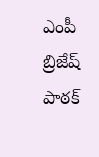ఎంపీ బ్రిజేష్ పాఠక్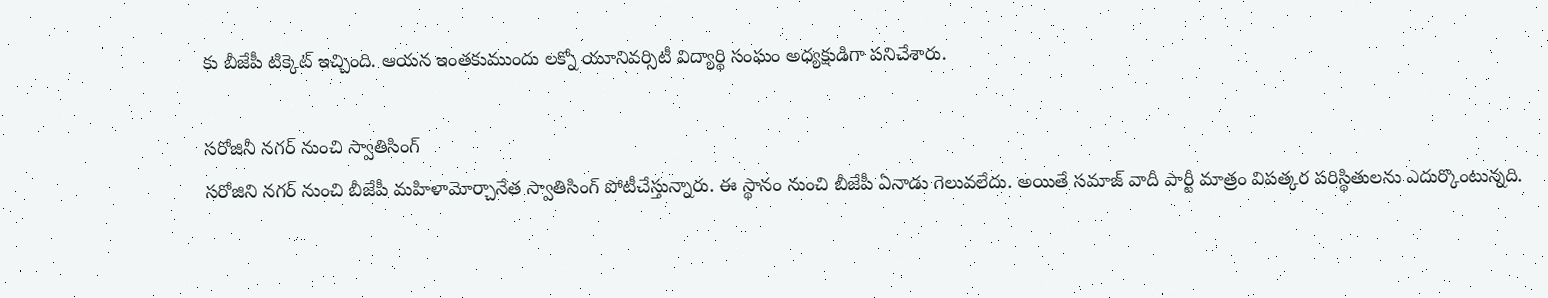కు బీజేపీ టిక్కెట్ ఇచ్చింది. ఆయన ఇంతకుముందు లక్నో యూనివర్సిటీ విద్యార్థి సంఘం అధ్యక్షుడిగా పనిచేశారు.

సరోజినీ నగర్ నుంచి స్వాతిసింగ్
సరోజిని నగర్ నుంచి బీజేపీ మహిళామోర్చానేత స్వాతిసింగ్ పోటీచేస్తున్నారు. ఈ స్థానం నుంచి బీజేపీ ఏనాడు గెలువలేదు. అయితే సమాజ్ వాదీ పార్టీ మాత్రం విపత్కర పరిస్థితులను ఎదుర్కొంటున్నది.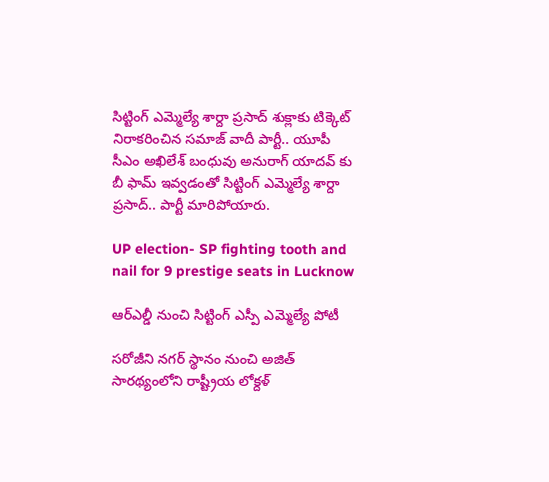సిట్టింగ్ ఎమ్మెల్యే శార్దా ప్రసాద్ శుక్లాకు టిక్కెట్ నిరాకరించిన సమాజ్ వాదీ పార్టీ.. యూపీ సీఎం అఖిలేశ్ బంధువు అనురాగ్ యాదవ్ కు బీ ఫామ్ ఇవ్వడంతో సిట్టింగ్ ఎమ్మెల్యే శార్దా ప్రసాద్.. పార్టీ మారిపోయారు.

UP election- SP fighting tooth and nail for 9 prestige seats in Lucknow

ఆర్ఎల్డీ నుంచి సిట్టింగ్ ఎస్పీ ఎమ్మెల్యే పోటీ

సరోజీని నగర్ స్థానం నుంచి అజిత్ సారథ్యంలోని రాష్ట్రీయ లోక్దళ్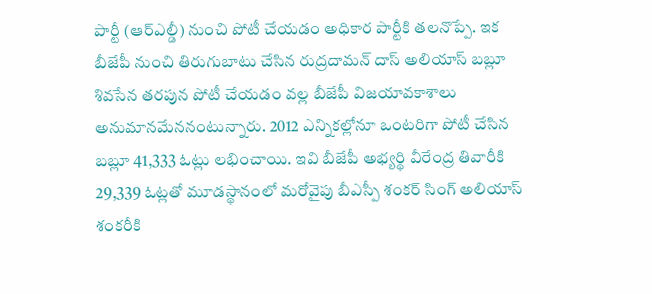పార్టీ (ఆర్ఎల్డీ) నుంచి పోటీ చేయడం అధికార పార్టీకి తలనొప్పే. ఇక బీజేపీ నుంచి తిరుగుబాటు చేసిన రుద్రదామన్ దాస్ అలియాస్ బబ్లూ శివసేన తరపున పోటీ చేయడం వల్ల బీజేపీ విజయావకాశాలు అనుమానమేననంటున్నారు. 2012 ఎన్నికల్లోనూ ఒంటరిగా పోటీ చేసిన బబ్లూ 41,333 ఓట్లు లభించాయి. ఇవి బీజేపీ అభ్యర్థి వీరేంద్ర తివారీకి 29,339 ఓట్లతో మూడస్థానంలో మరోవైపు బీఎస్పీ శంకర్ సింగ్ అలియాస్ శంకరీకి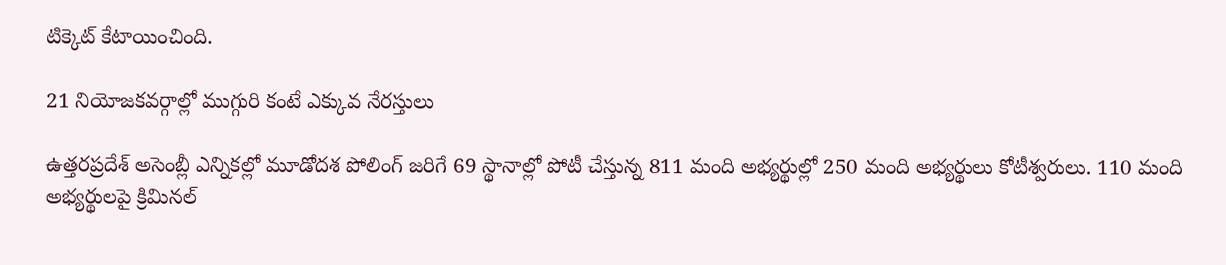టిక్కెట్ కేటాయించింది.

21 నియోజకవర్గాల్లో ముగ్గురి కంటే ఎక్కువ నేరస్తులు

ఉత్తరప్రదేశ్ అసెంబ్లీ ఎన్నికల్లో మూడోదశ పోలింగ్ జరిగే 69 స్థానాల్లో పోటీ చేస్తున్న 811 మంది అభ్యర్థుల్లో 250 మంది అభ్యర్థులు కోటీశ్వరులు. 110 మంది అభ్యర్థులపై క్రిమినల్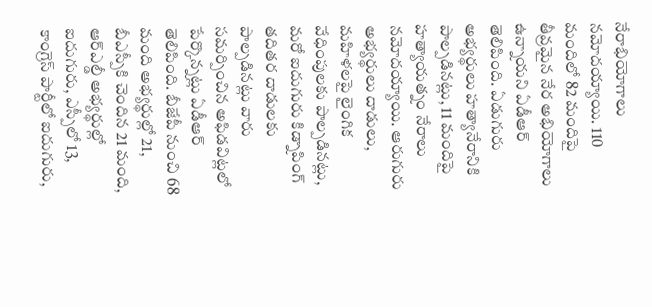నేరాభియోగాలు నమోదయ్యాయి. 110 మందిలో 82 మందిపై తీవ్రమైన నేర అభియోగాలు ఉన్నాయని ఏడీఆర్ తెలిపింది. ఏడుగురు అభ్యర్థులు హత్యానేరానికి పాల్పడినట్లు, 11 మందిపై హత్యాయత్నం నేరాలు నమోదయ్యాయి. ఆరుగురు అభ్యర్థులు దాడులు, మహిళలపై లైంగిక వేధింపులకు పాల్పడినట్లు, మరో ఐదుగురు కిడ్నాపింగ్ తదితర దాడులకు పాల్పడినట్లు వారు సమర్పించిన అఫిడవిట్లలో పేర్కొన్నట్లు ఏడీఆర్ తెలిపింది. బీజేపీ నుంచి 68 మంది అభ్యర్థుల్లో 21, బీఎస్పీకి చెందిన 21 మంది, ఆర్ఎల్డీ అభ్యర్థుల్లో ఐదుగురు, ఎస్పీలో 13, కాంగ్రెస్ పార్టీలో ఐదుగురు,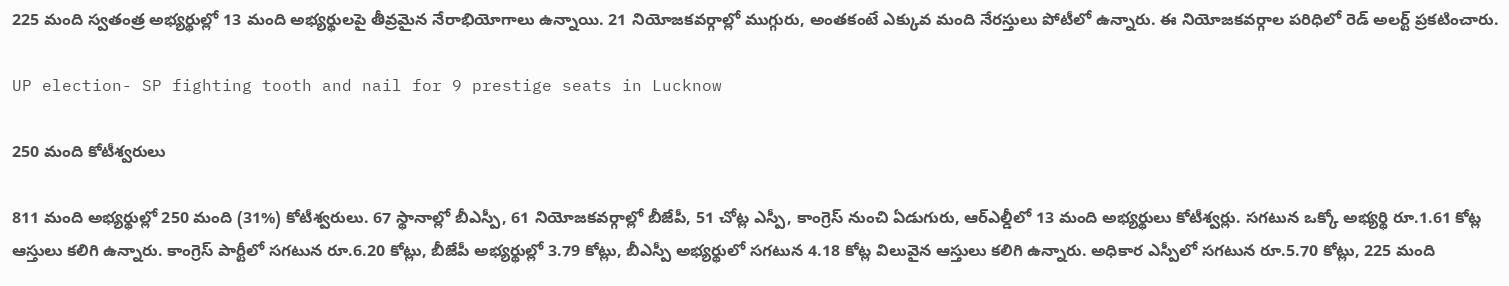225 మంది స్వతంత్ర అభ్యర్థుల్లో 13 మంది అభ్యర్థులపై తీవ్రమైన నేరాభియోగాలు ఉన్నాయి. 21 నియోజకవర్గాల్లో ముగ్గురు, అంతకంటే ఎక్కువ మంది నేరస్తులు పోటీలో ఉన్నారు. ఈ నియోజకవర్గాల పరిధిలో రెడ్ అలర్ట్ ప్రకటించారు.

UP election- SP fighting tooth and nail for 9 prestige seats in Lucknow

250 మంది కోటీశ్వరులు

811 మంది అభ్యర్థుల్లో 250 మంది (31%) కోటీశ్వరులు. 67 స్థానాల్లో బీఎస్పీ, 61 నియోజకవర్గాల్లో బీజేపీ, 51 చోట్ల ఎస్పీ, కాంగ్రెస్ నుంచి ఏడుగురు, ఆర్ఎల్డీలో 13 మంది అభ్యర్థులు కోటీశ్వర్లు. సగటున ఒక్కో అభ్యర్థి రూ.1.61 కోట్ల ఆస్తులు కలిగి ఉన్నారు. కాంగ్రెస్ పార్టీలో సగటున రూ.6.20 కోట్లు, బీజేపీ అభ్యర్థుల్లో 3.79 కోట్లు, బీఎస్పీ అభ్యర్థులో సగటున 4.18 కోట్ల విలువైన ఆస్తులు కలిగి ఉన్నారు. అధికార ఎస్పీలో సగటున రూ.5.70 కోట్లు, 225 మంది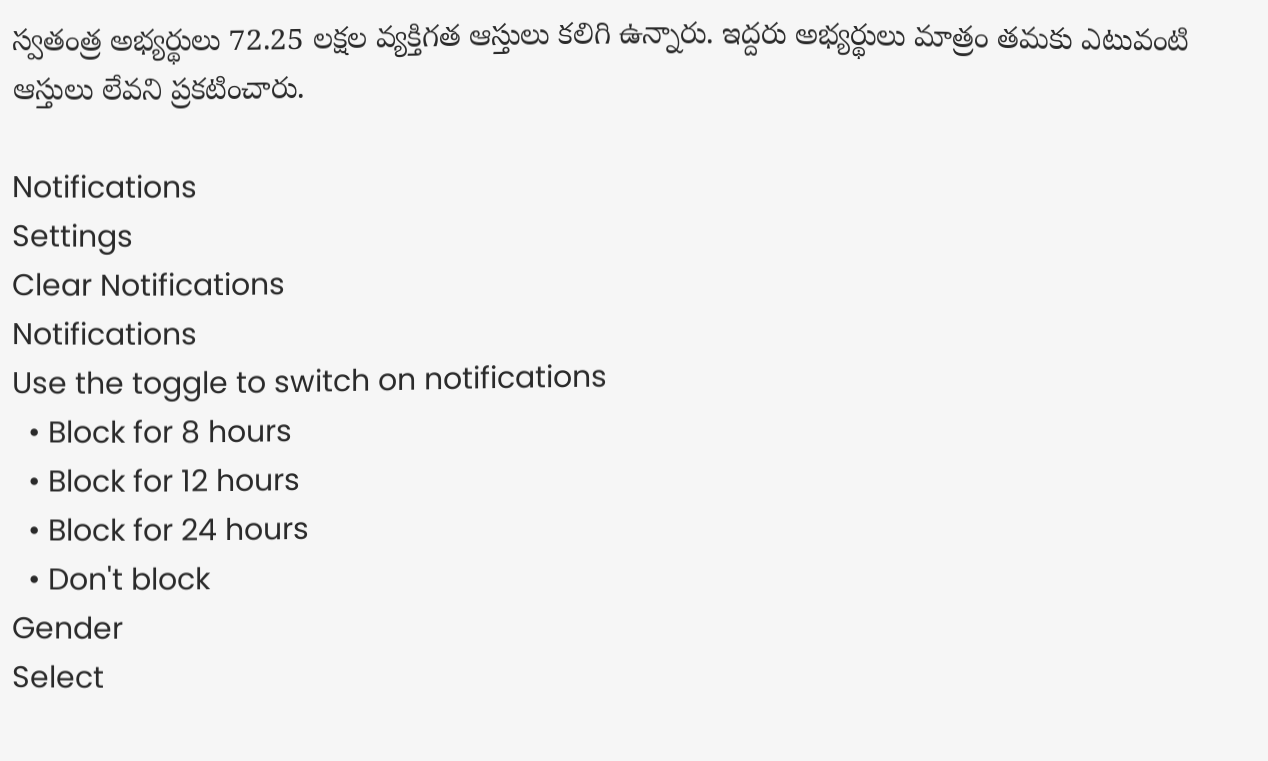స్వతంత్ర అభ్యర్థులు 72.25 లక్షల వ్యక్తిగత ఆస్తులు కలిగి ఉన్నారు. ఇద్దరు అభ్యర్థులు మాత్రం తమకు ఎటువంటి ఆస్తులు లేవని ప్రకటించారు.

Notifications
Settings
Clear Notifications
Notifications
Use the toggle to switch on notifications
  • Block for 8 hours
  • Block for 12 hours
  • Block for 24 hours
  • Don't block
Gender
Select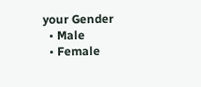your Gender
  • Male
  • Female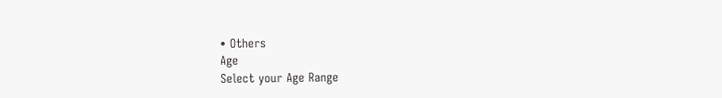• Others
Age
Select your Age Range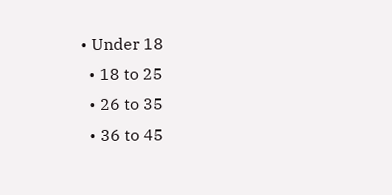• Under 18
  • 18 to 25
  • 26 to 35
  • 36 to 45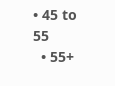• 45 to 55
  • 55+